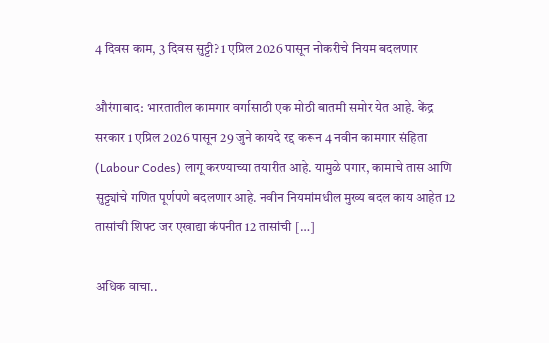4 दिवस काम, 3 दिवस सुट्टी? 1 एप्रिल 2026 पासून नोकरीचे नियम बदलणार

औरंगाबाद: भारतातील कामगार वर्गासाठी एक मोठी बातमी समोर येत आहे. केंद्र सरकार 1 एप्रिल 2026 पासून 29 जुने कायदे रद्द करून 4 नवीन कामगार संहिता (Labour Codes) लागू करण्याच्या तयारीत आहे. यामुळे पगार, कामाचे तास आणि सुट्ट्यांचे गणित पूर्णपणे बदलणार आहे. नवीन नियमांमधील मुख्य बदल काय आहेत 12 तासांची शिफ्ट जर एखाद्या कंपनीत 12 तासांची […]

अधिक वाचा..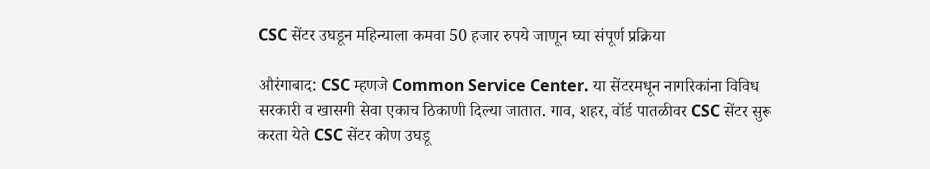CSC सेंटर उघडून महिन्याला कमवा 50 हजार रुपये जाणून घ्या संपूर्ण प्रक्रिया

औरंगाबाद: CSC म्हणजे Common Service Center. या सेंटरमधून नागरिकांना विविध सरकारी व खासगी सेवा एकाच ठिकाणी दिल्या जातात. गाव, शहर, वॉर्ड पातळीवर CSC सेंटर सुरू करता येते CSC सेंटर कोण उघडू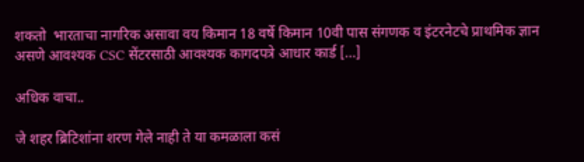शकतो  भारताचा नागरिक असावा वय किमान 18 वर्षे किमान 10वी पास संगणक व इंटरनेटचे प्राथमिक ज्ञान असणे आवश्यक CSC सेंटरसाठी आवश्यक कागदपत्रे आधार कार्ड […]

अधिक वाचा..

जे शहर ब्रिटिशांना शरण गेले नाही ते या कमळाला कसं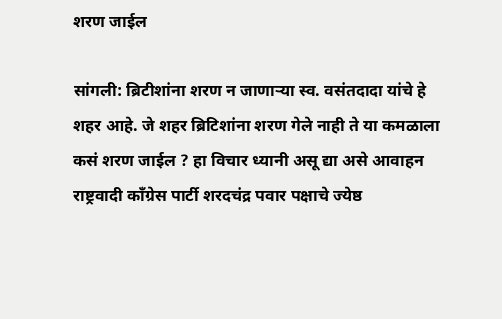शरण जाईल

सांगली: ब्रिटीशांना शरण न जाणाऱ्या स्व. वसंतदादा यांचे हे शहर आहे. जे शहर ब्रिटिशांना शरण गेले नाही ते या कमळाला कसं शरण जाईल ? हा विचार ध्यानी असू द्या असे आवाहन राष्ट्रवादी काँग्रेस पार्टी शरदचंद्र पवार पक्षाचे ज्येष्ठ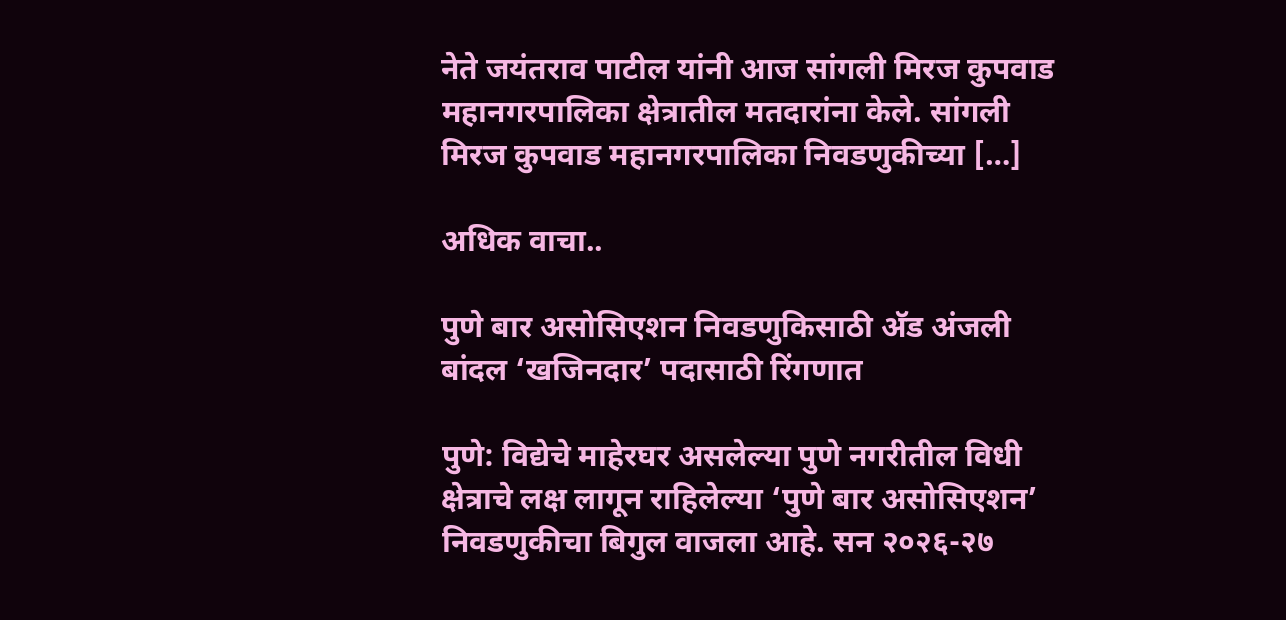नेते जयंतराव पाटील यांनी आज सांगली मिरज कुपवाड महानगरपालिका क्षेत्रातील मतदारांना केले. सांगली मिरज कुपवाड महानगरपालिका निवडणुकीच्या […]

अधिक वाचा..

पुणे बार असोसिएशन निवडणुकिसाठी अ‍ॅड अंजली बांदल ‘खजिनदार’ पदासाठी रिंगणात

पुणे: विद्येचे माहेरघर असलेल्या पुणे नगरीतील विधी क्षेत्राचे लक्ष लागून राहिलेल्या ‘पुणे बार असोसिएशन’ निवडणुकीचा बिगुल वाजला आहे. सन २०२६-२७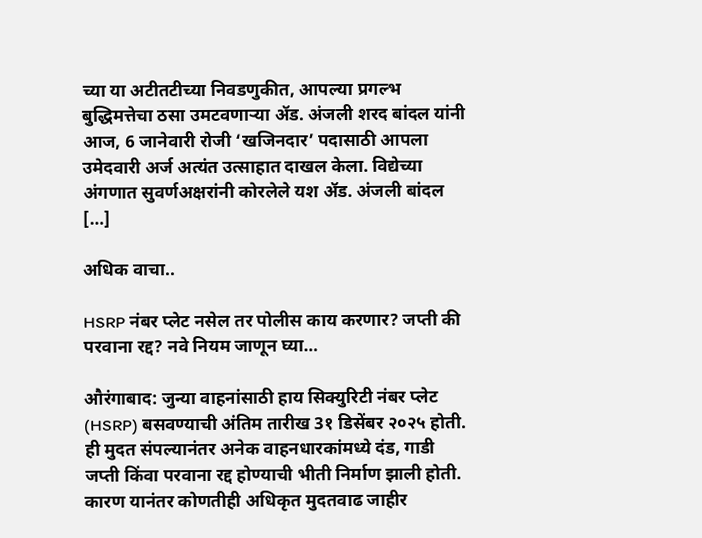च्या या अटीतटीच्या निवडणुकीत, आपल्या प्रगल्भ बुद्धिमत्तेचा ठसा उमटवणाऱ्या अ‍ॅड. अंजली शरद बांदल यांनी आज, 6 जानेवारी रोजी ‘खजिनदार’ पदासाठी आपला उमेदवारी अर्ज अत्यंत उत्साहात दाखल केला. विद्येच्या अंगणात सुवर्णअक्षरांनी कोरलेले यश अ‍ॅड. अंजली बांदल […]

अधिक वाचा..

HSRP नंबर प्लेट नसेल तर पोलीस काय करणार? जप्ती की परवाना रद्द? नवे नियम जाणून घ्या…

औरंगाबाद: जुन्या वाहनांसाठी हाय सिक्युरिटी नंबर प्लेट (HSRP) बसवण्याची अंतिम तारीख 3१ डिसेंबर २०२५ होती. ही मुदत संपल्यानंतर अनेक वाहनधारकांमध्ये दंड, गाडी जप्ती किंवा परवाना रद्द होण्याची भीती निर्माण झाली होती. कारण यानंतर कोणतीही अधिकृत मुदतवाढ जाहीर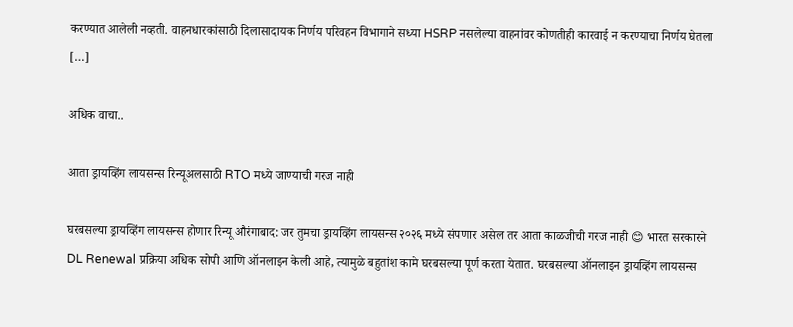करण्यात आलेली नव्हती. वाहनधारकांसाठी दिलासादायक निर्णय परिवहन विभागाने सध्या HSRP नसलेल्या वाहनांवर कोणतीही कारवाई न करण्याचा निर्णय घेतला […]

अधिक वाचा..

आता ड्रायव्हिंग लायसन्स रिन्यूअलसाठी RTO मध्ये जाण्याची गरज नाही

घरबसल्या ड्रायव्हिंग लायसन्स होणार रिन्यू औरंगाबाद: जर तुमचा ड्रायव्हिंग लायसन्स २०२६ मध्ये संपणार असेल तर आता काळजीची गरज नाही 😊 भारत सरकारने DL Renewal प्रक्रिया अधिक सोपी आणि ऑनलाइन केली आहे, त्यामुळे बहुतांश कामे घरबसल्या पूर्ण करता येतात. घरबसल्या ऑनलाइन ड्रायव्हिंग लायसन्स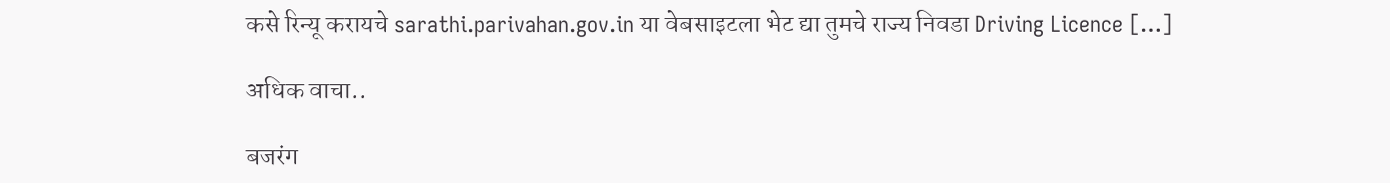कसे रिन्यू करायचे sarathi.parivahan.gov.in या वेबसाइटला भेट द्या तुमचे राज्य निवडा Driving Licence […]

अधिक वाचा..

बजरंग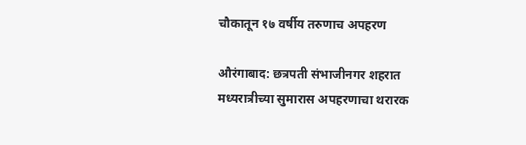चौकातून १७ वर्षीय तरुणाच अपहरण

औरंगाबाद: छत्रपती संभाजीनगर शहरात मध्यरात्रीच्या सुमारास अपहरणाचा थरारक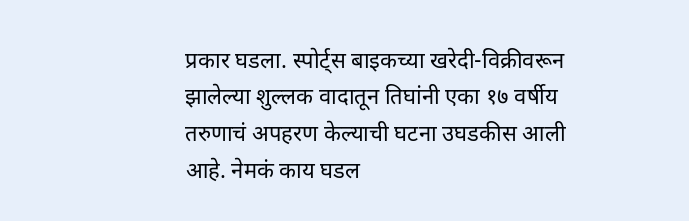प्रकार घडला. स्पोर्ट्स बाइकच्या खरेदी-विक्रीवरून झालेल्या शुल्लक वादातून तिघांनी एका १७ वर्षीय तरुणाचं अपहरण केल्याची घटना उघडकीस आली आहे. नेमकं काय घडल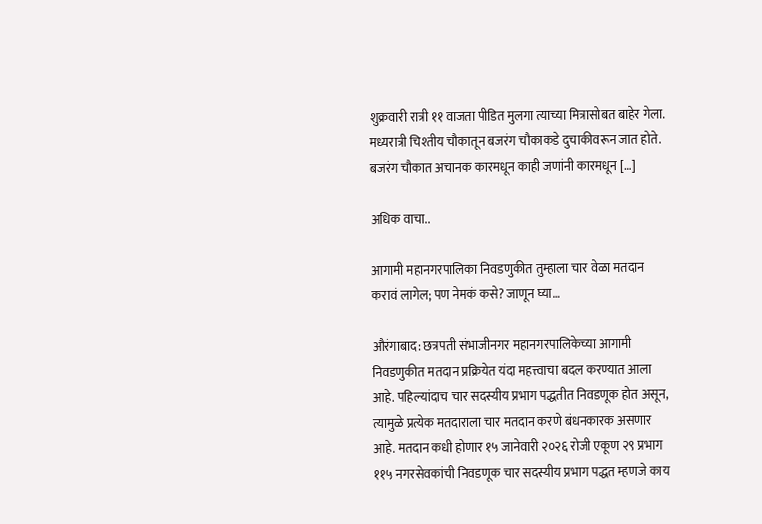शुक्रवारी रात्री ११ वाजता पीडित मुलगा त्याच्या मित्रासोबत बाहेर गेला. मध्यरात्री चिश्तीय चौकातून बजरंग चौकाकडे दुचाकीवरून जात होते. बजरंग चौकात अचानक कारमधून काही जणांनी कारमधून […]

अधिक वाचा..

आगामी महानगरपालिका निवडणुकीत तुम्हाला चार वेळा मतदान करावं लागेल; पण नेमकं कसे? जाणून घ्या…

औरंगाबाद: छत्रपती संभाजीनगर महानगरपालिकेच्या आगामी निवडणुकीत मतदान प्रक्रियेत यंदा महत्त्वाचा बदल करण्यात आला आहे. पहिल्यांदाच चार सदस्यीय प्रभाग पद्धतीत निवडणूक होत असून, त्यामुळे प्रत्येक मतदाराला चार मतदान करणे बंधनकारक असणार आहे. मतदान कधी होणार १५ जानेवारी २०२६ रोजी एकूण २९ प्रभाग ११५ नगरसेवकांची निवडणूक चार सदस्यीय प्रभाग पद्धत म्हणजे काय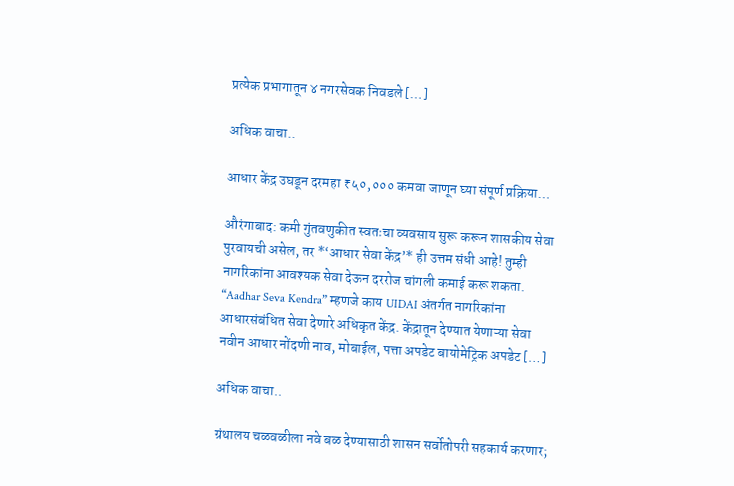प्रत्येक प्रभागातून ४ नगरसेवक निवडले […]

अधिक वाचा..

आधार केंद्र उघडून दरमहा ₹५०,००० कमवा जाणून घ्या संपूर्ण प्रक्रिया…

औरंगाबाद: कमी गुंतवणुकीत स्वतःचा व्यवसाय सुरू करून शासकीय सेवा पुरवायची असेल, तर *‘आधार सेवा केंद्र’* ही उत्तम संधी आहे! तुम्ही नागरिकांना आवश्यक सेवा देऊन दररोज चांगली कमाई करू शकता. “Aadhar Seva Kendra” म्हणजे काय UIDAI अंतर्गत नागरिकांना आधारसंबंधित सेवा देणारे अधिकृत केंद्र. केंद्रातून देण्यात येणाऱ्या सेवा नवीन आधार नोंदणी नाव, मोबाईल, पत्ता अपडेट बायोमेट्रिक अपडेट […]

अधिक वाचा..

ग्रंथालय चळवळीला नवे बळ देण्यासाठी शासन सर्वोतोपरी सहकार्य करणार;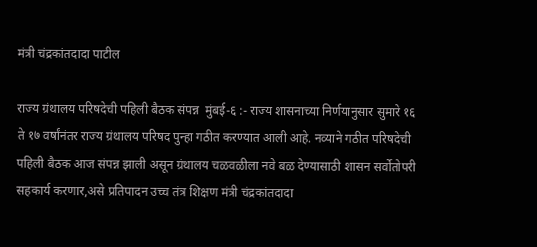मंत्री चंद्रकांतदादा पाटील

राज्य ग्रंथालय परिषदेची पहिली बैठक संपन्न  मुंबई-६ :- राज्य शासनाच्या निर्णयानुसार सुमारे १६ ते १७ वर्षांनंतर राज्य ग्रंथालय परिषद पुन्हा गठीत करण्यात आली आहे. नव्याने गठीत परिषदेची पहिली बैठक आज संपन्न झाली असून ग्रंथालय चळवळीला नवे बळ देण्यासाठी शासन सर्वोतोपरी सहकार्य करणार,असे प्रतिपादन उच्च तंत्र शिक्षण मंत्री चंद्रकांतदादा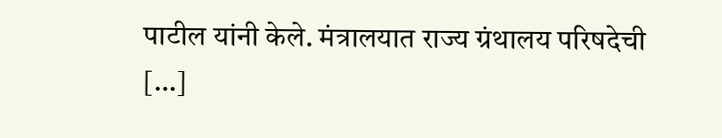पाटील यांनी केले. मंत्रालयात राज्य ग्रंथालय परिषदेची […]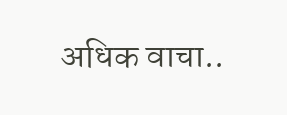अधिक वाचा..